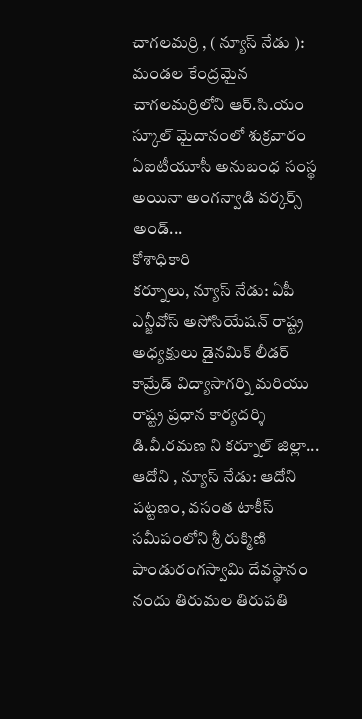చాగలమర్రి , ( న్యూస్ నేడు ): మండల కేంద్రమైన చాగలమర్రిలోని ఆర్.సి.యం స్కూల్ మైదానంలో శుక్రవారం ఏఐటీయూసీ అనుబంధ సంస్థ అయినా అంగన్వాడి వర్కర్స్ అండ్...
కోశాధికారి
కర్నూలు, న్యూస్ నేడు: ఏపీ ఎన్జీవోస్ అసోసియేషన్ రాష్ట్ర అధ్యక్షులు డైనమిక్ లీడర్ కామ్రేడ్ విద్యాసాగర్ని మరియు రాష్ట్ర ప్రధాన కార్యదర్శి డి.వీ.రమణ ని కర్నూల్ జిల్లా...
ఆదోని , న్యూస్ నేడు: ఆదోని పట్టణం, వసంత టాకీస్ సమీపంలోని శ్రీ రుక్మిణి పాండురంగస్వామి దేవస్థానం నందు తిరుమల తిరుపతి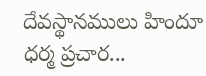దేవస్థానములు హిందూ ధర్మ ప్రచార...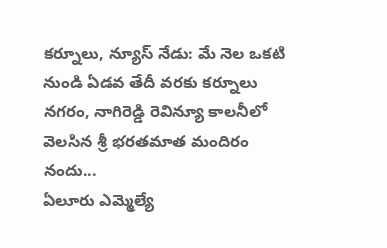కర్నూలు, న్యూస్ నేడు: మే నెల ఒకటి నుండి ఏడవ తేదీ వరకు కర్నూలు నగరం, నాగిరెడ్డి రెవిన్యూ కాలనీలో వెలసిన శ్రీ భరతమాత మందిరం నందు...
ఏలూరు ఎమ్మెల్యే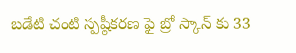బడేటి చంటి స్పష్ఠీకరణ ఫై బ్రో స్కాన్ కు 33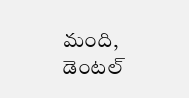మంది, డెంటల్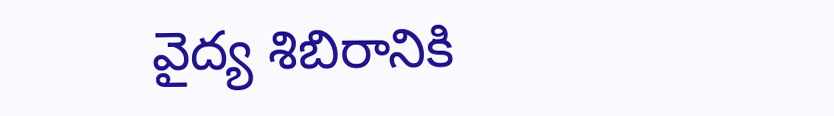వైద్య శిబిరానికి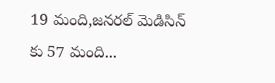19 మంది,జనరల్ మెడిసిన్ కు 57 మంది...